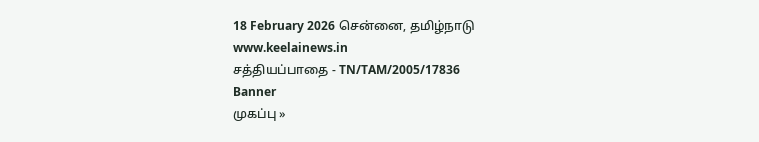18 February 2026 சென்னை, தமிழ்நாடு
www.keelainews.in
சத்தியப்பாதை - TN/TAM/2005/17836
Banner
முகப்பு »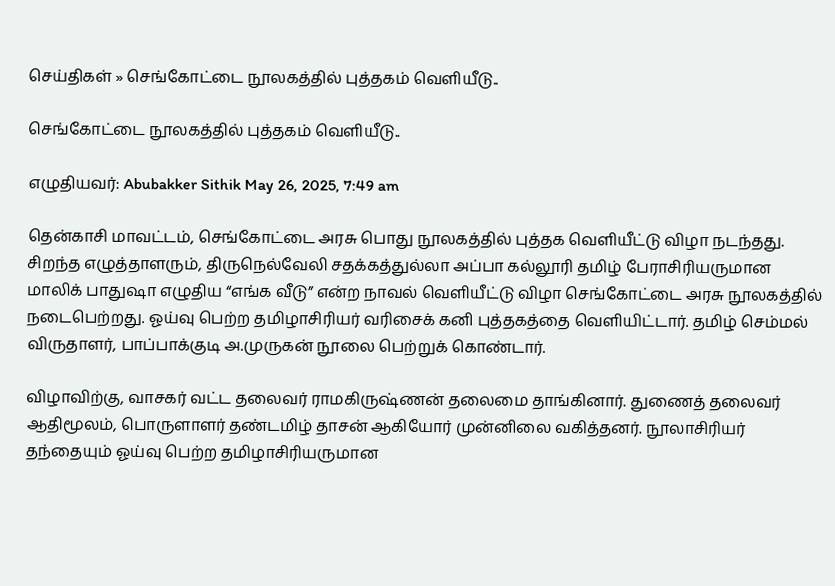செய்திகள் » செங்கோட்டை நூலகத்தில் புத்தகம் வெளியீடு..

செங்கோட்டை நூலகத்தில் புத்தகம் வெளியீடு..

எழுதியவர்: Abubakker Sithik May 26, 2025, 7:49 am

தென்காசி மாவட்டம், செங்கோட்டை அரசு பொது நூலகத்தில் புத்தக வெளியீட்டு விழா நடந்தது. சிறந்த எழுத்தாளரும், திருநெல்வேலி சதக்கத்துல்லா அப்பா கல்லூரி தமிழ் பேராசிரியருமான மாலிக் பாதுஷா எழுதிய “எங்க வீடு” என்ற நாவல் வெளியீட்டு விழா செங்கோட்டை அரசு நூலகத்தில் நடைபெற்றது. ஓய்வு பெற்ற தமிழாசிரியர் வரிசைக் கனி புத்தகத்தை வெளியிட்டார். தமிழ் செம்மல் விருதாளர், பாப்பாக்குடி அ.முருகன் நூலை பெற்றுக் கொண்டார்.

விழாவிற்கு, வாசகர் வட்ட தலைவர் ராமகிருஷ்ணன் தலைமை தாங்கினார். துணைத் தலைவர் ஆதிமூலம், பொருளாளர் தண்டமிழ் தாசன் ஆகியோர் முன்னிலை வகித்தனர். நூலாசிரியர் தந்தையும் ஓய்வு பெற்ற தமிழாசிரியருமான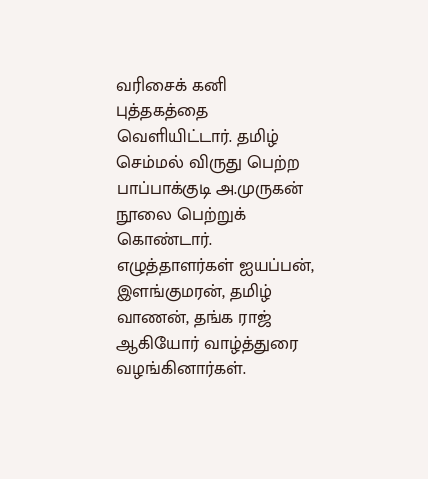வரிசைக் கனி புத்தகத்தை வெளியிட்டார். தமிழ் செம்மல் விருது பெற்ற பாப்பாக்குடி அ.முருகன் நூலை பெற்றுக் கொண்டார். எழுத்தாளர்கள் ஐயப்பன், இளங்குமரன், தமிழ் வாணன், தங்க ராஜ் ஆகியோர் வாழ்த்துரை வழங்கினார்கள்.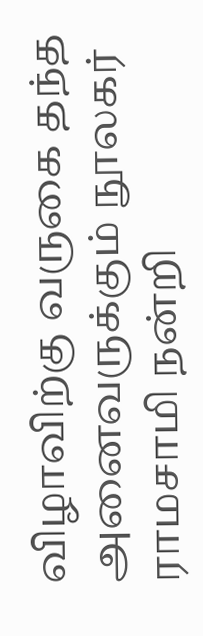விழாவிற்கு வருகை தந்த அனைவருக்கும் நூலகர் ராமசாமி நன்றி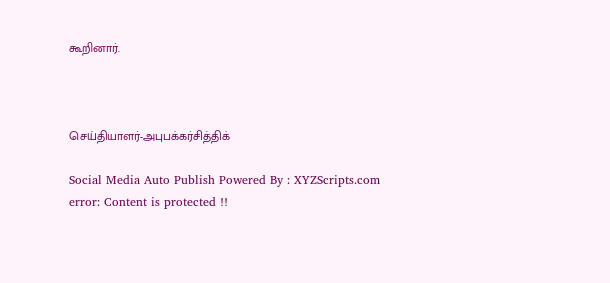கூறினார்.



செய்தியாளர்-அபுபக்கர்சித்திக்

Social Media Auto Publish Powered By : XYZScripts.com
error: Content is protected !!